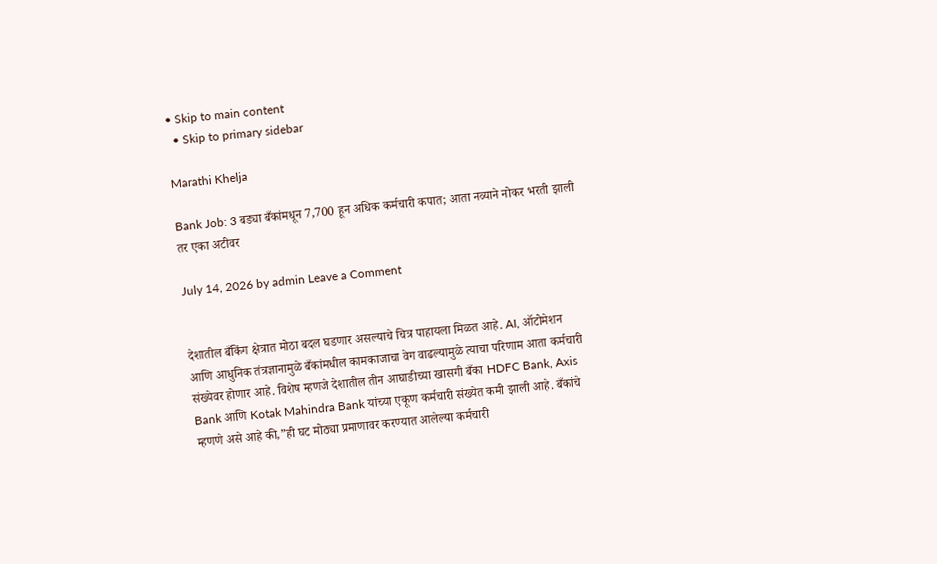• Skip to main content
  • Skip to primary sidebar

Marathi Khelja

Bank Job: 3 बड्या बँकांमधून 7,700 हून अधिक कर्मचारी कपात; आता नव्याने नोकर भरती झाली तर एका अटीवर

July 14, 2026 by admin Leave a Comment


देशातील बँकिंग क्षेत्रात मोठा बदल घडणार असल्याचे चित्र पाहायला मिळत आहे. AI, ऑटोमेशन आणि आधुनिक तंत्रज्ञानामुळे बँकांमधील कामकाजाचा वेग वाढल्यामुळे त्याचा परिणाम आता कर्मचारी संख्येवर होणार आहे. विशेष म्हणजे देशातील तीन आघाडीच्या खासगी बँका HDFC Bank, Axis Bank आणि Kotak Mahindra Bank यांच्या एकूण कर्मचारी संख्येत कमी झाली आहे. बँकांचे म्हणणे असे आहे की,”ही घट मोठ्या प्रमाणावर करण्यात आलेल्या कर्मचारी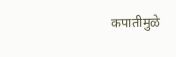कपातीमुळे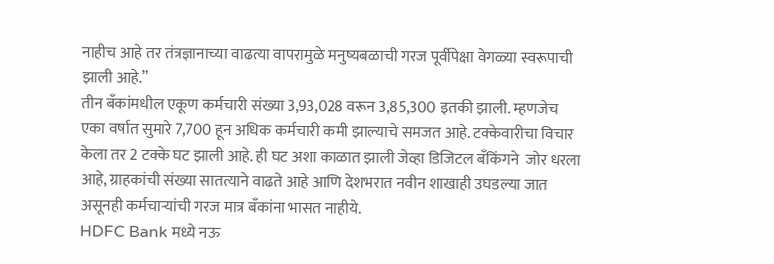नाहीच आहे तर तंत्रज्ञानाच्या वाढत्या वापरामुळे मनुष्यबळाची गरज पूर्वीपेक्षा वेगळ्या स्वरूपाची झाली आहे.”
तीन बँकांमधील एकूण कर्मचारी संख्या 3,93,028 वरून 3,85,300 इतकी झाली. म्हणजेच एका वर्षात सुमारे 7,700 हून अधिक कर्मचारी कमी झाल्याचे समजत आहे. टक्केवारीचा विचार केला तर 2 टक्के घट झाली आहे. ही घट अशा काळात झाली जेव्हा डिजिटल बँकिंगने  जोर धरला आहे, ग्राहकांची संख्या सातत्याने वाढते आहे आणि देशभरात नवीन शाखाही उघडल्या जात असूनही कर्मचाऱ्यांची गरज मात्र बँकांना भासत नाहीये.
HDFC Bank मध्ये नऊ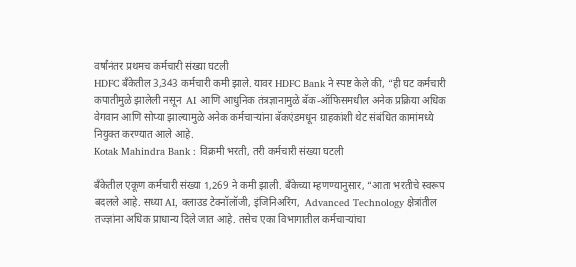वर्षांनंतर प्रथमच कर्मचारी संख्या घटली
HDFC बँकेतील 3,343 कर्मचारी कमी झाले. यावर HDFC Bank ने स्पष्ट केले की, “ही घट कर्मचारी कपातीमुळे झालेली नसून  AI आणि आधुनिक तंत्रज्ञानामुळे बॅक-ऑफिसमधील अनेक प्रक्रिया अधिक वेगवान आणि सोप्या झाल्यामुळे अनेक कर्मचाऱ्यांना बॅकएंडमधून ग्राहकांशी थेट संबंधित कामांमध्ये नियुक्त करण्यात आले आहे.
Kotak Mahindra Bank : विक्रमी भरती, तरी कर्मचारी संख्या घटली

बँकेतील एकूण कर्मचारी संख्या 1,269 ने कमी झाली. बँकेच्या म्हणण्यानुसार, “आता भरतीचे स्वरूप बदलले आहे. सध्या AI, क्लाउड टेक्नॉलॉजी, इंजिनिअरिंग,  Advanced Technology क्षेत्रांतील तज्ज्ञांना अधिक प्राधान्य दिले जात आहे. तसेच एका विभागातील कर्मचाऱ्यांचा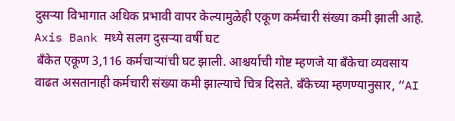दुसऱ्या विभागात अधिक प्रभावी वापर केल्यामुळेही एकूण कर्मचारी संख्या कमी झाली आहे.
Axis Bank मध्ये सलग दुसऱ्या वर्षी घट
 बँकेत एकूण 3,116 कर्मचाऱ्यांची घट झाली. आश्चर्याची गोष्ट म्हणजे या बँकेचा व्यवसाय वाढत असतानाही कर्मचारी संख्या कमी झाल्याचे चित्र दिसते. बँकेच्या म्हणण्यानुसार, “AI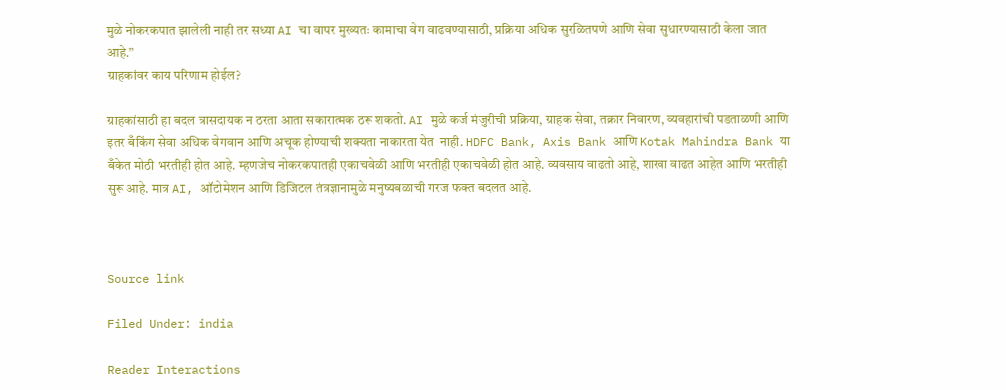मुळे नोकरकपात झालेली नाही तर सध्या AI चा वापर मुख्यतः कामाचा वेग वाढवण्यासाठी, प्रक्रिया अधिक सुरळितपणे आणि सेवा सुधारण्यासाठी केला जात आहे.”
ग्राहकांवर काय परिणाम होईल?

ग्राहकांसाठी हा बदल त्रासदायक न ठरता आता सकारात्मक ठरू शकतो. AI मुळे कर्ज मंजुरीची प्रक्रिया, ग्राहक सेवा, तक्रार निवारण, व्यवहारांची पडताळणी आणि इतर बँकिंग सेवा अधिक वेगवान आणि अचूक होण्याची शक्यता नाकारता येत  नाही. HDFC Bank, Axis Bank आणि Kotak Mahindra Bank या बँकेत मोठी भरतीही होत आहे. म्हणजेच नोकरकपातही एकाचवेळी आणि भरतीही एकाचवेळी होत आहे. व्यवसाय वाढतो आहे, शाखा वाढत आहेत आणि भरतीही सुरू आहे. मात्र AI, ऑटोमेशन आणि डिजिटल तंत्रज्ञानामुळे मनुष्यबळाची गरज फक्त बदलत आहे.



Source link

Filed Under: india

Reader Interactions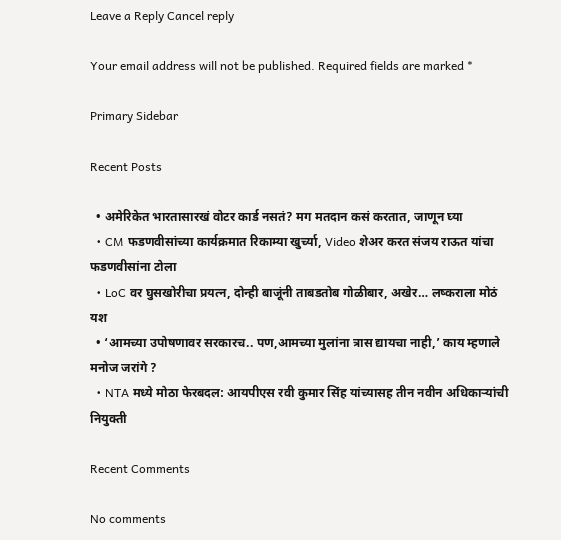Leave a Reply Cancel reply

Your email address will not be published. Required fields are marked *

Primary Sidebar

Recent Posts

  • अमेरिकेत भारतासारखं वोटर कार्ड नसतं? मग मतदान कसं करतात, जाणून घ्या
  • CM फडणवीसांच्या कार्यक्रमात रिकाम्या खुर्च्या, Video शेअर करत संजय राऊत यांचा फडणवीसांना टोला
  • LoC वर घुसखोरीचा प्रयत्न, दोन्ही बाजूंनी ताबडतोब गोळीबार, अखेर… लष्कराला मोठं यश
  • ‘आमच्या उपोषणावर सरकारच.. पण,आमच्या मुलांना त्रास द्यायचा नाही,’ काय म्हणाले मनोज जरांगे ?
  • NTA मध्ये मोठा फेरबदल: आयपीएस रवी कुमार सिंह यांच्यासह तीन नवीन अधिकाऱ्यांची नियुक्ती

Recent Comments

No comments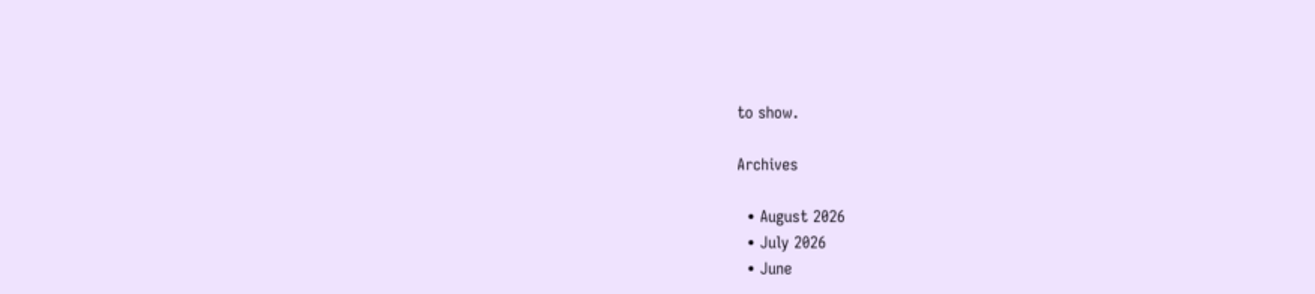to show.

Archives

  • August 2026
  • July 2026
  • June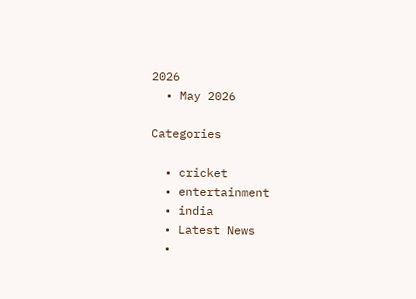2026
  • May 2026

Categories

  • cricket
  • entertainment
  • india
  • Latest News
  •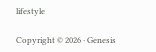lifestyle

Copyright © 2026 · Genesis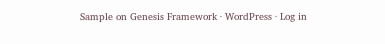Sample on Genesis Framework · WordPress · Log in